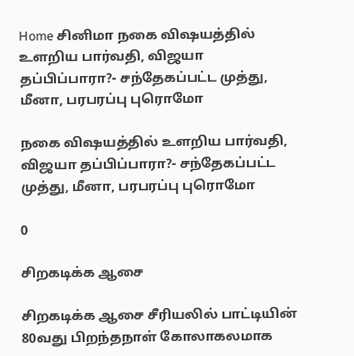Home சினிமா நகை விஷயத்தில் உளறிய பார்வதி, விஜயா தப்பிப்பாரா?- சந்தேகப்பட்ட முத்து, மீனா, பரபரப்பு புரொமோ

நகை விஷயத்தில் உளறிய பார்வதி, விஜயா தப்பிப்பாரா?- சந்தேகப்பட்ட முத்து, மீனா, பரபரப்பு புரொமோ

0

சிறகடிக்க ஆசை

சிறகடிக்க ஆசை சீரியலில் பாட்டியின் 80வது பிறந்தநாள் கோலாகலமாக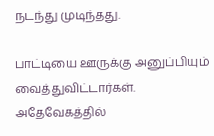நடந்து முடிந்தது.

பாட்டியை ஊருக்கு அனுப்பியும் வைத்துவிட்டார்கள். அதேவேகத்தில்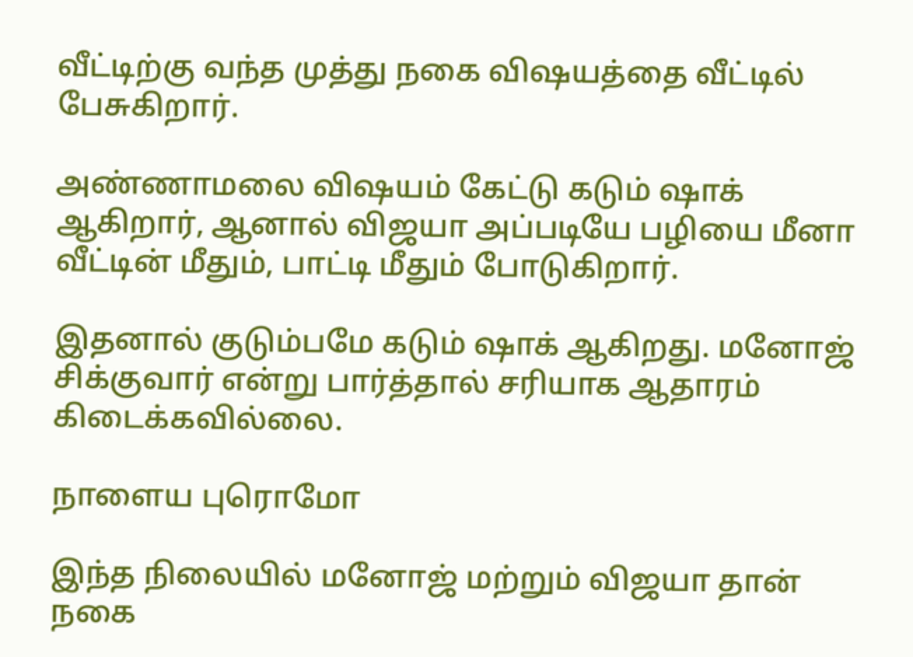வீட்டிற்கு வந்த முத்து நகை விஷயத்தை வீட்டில் பேசுகிறார்.

அண்ணாமலை விஷயம் கேட்டு கடும் ஷாக் ஆகிறார், ஆனால் விஜயா அப்படியே பழியை மீனா வீட்டின் மீதும், பாட்டி மீதும் போடுகிறார்.

இதனால் குடும்பமே கடும் ஷாக் ஆகிறது. மனோஜ் சிக்குவார் என்று பார்த்தால் சரியாக ஆதாரம் கிடைக்கவில்லை.

நாளைய புரொமோ

இந்த நிலையில் மனோஜ் மற்றும் விஜயா தான் நகை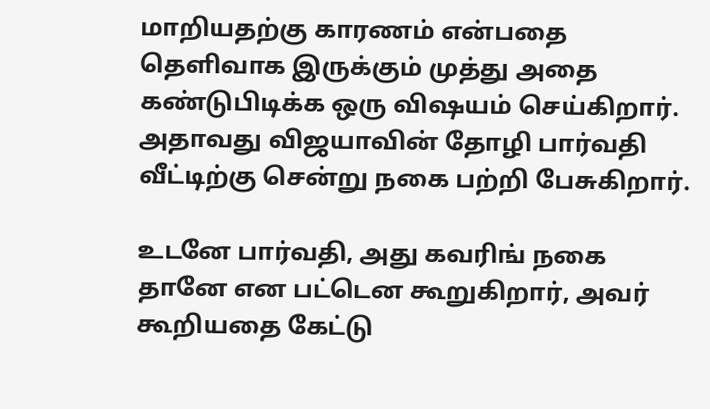மாறியதற்கு காரணம் என்பதை தெளிவாக இருக்கும் முத்து அதை கண்டுபிடிக்க ஒரு விஷயம் செய்கிறார். அதாவது விஜயாவின் தோழி பார்வதி வீட்டிற்கு சென்று நகை பற்றி பேசுகிறார்.

உடனே பார்வதி, அது கவரிங் நகை தானே என பட்டென கூறுகிறார், அவர் கூறியதை கேட்டு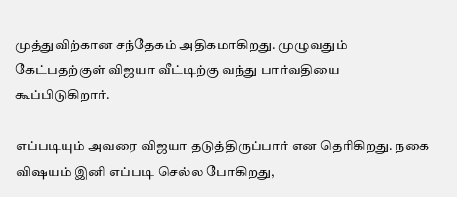முத்துவிற்கான சந்தேகம் அதிகமாகிறது. முழுவதும் கேட்பதற்குள் விஜயா வீட்டிற்கு வந்து பார்வதியை கூப்பிடுகிறார்.

எப்படியும் அவரை விஜயா தடுத்திருப்பார் என தெரிகிறது. நகை விஷயம் இனி எப்படி செல்ல போகிறது,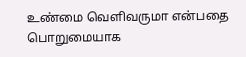உண்மை வெளிவருமா என்பதை பொறுமையாக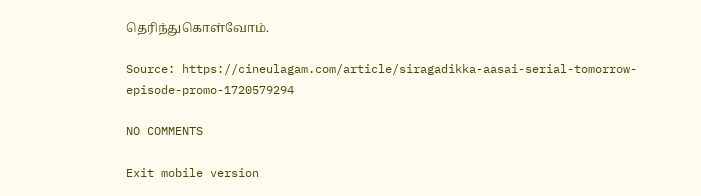தெரிந்துகொள்வோம்.

Source: https://cineulagam.com/article/siragadikka-aasai-serial-tomorrow-episode-promo-1720579294

NO COMMENTS

Exit mobile version